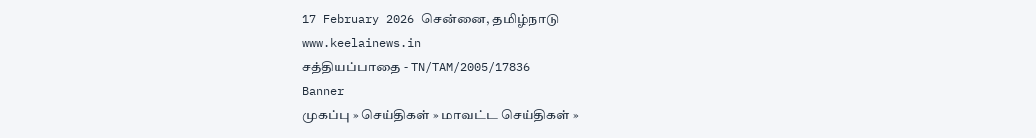17 February 2026 சென்னை, தமிழ்நாடு
www.keelainews.in
சத்தியப்பாதை - TN/TAM/2005/17836
Banner
முகப்பு » செய்திகள் » மாவட்ட செய்திகள் »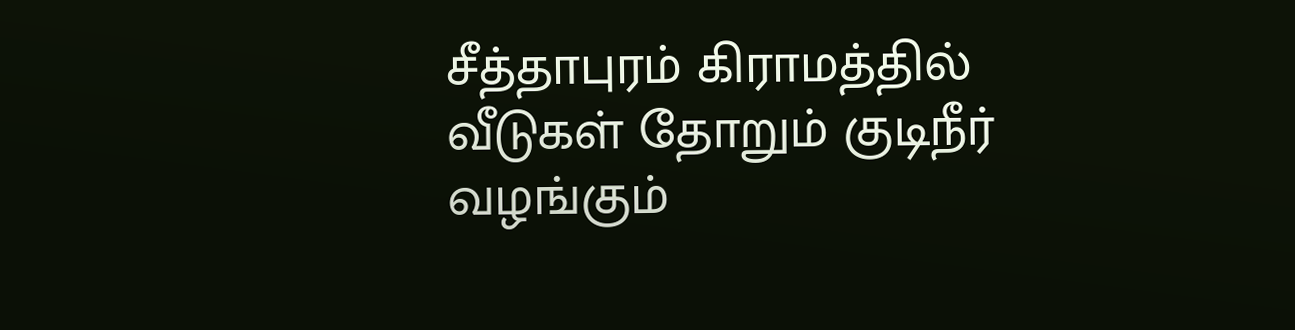சீத்தாபுரம் கிராமத்தில் வீடுகள் தோறும் குடிநீர் வழங்கும்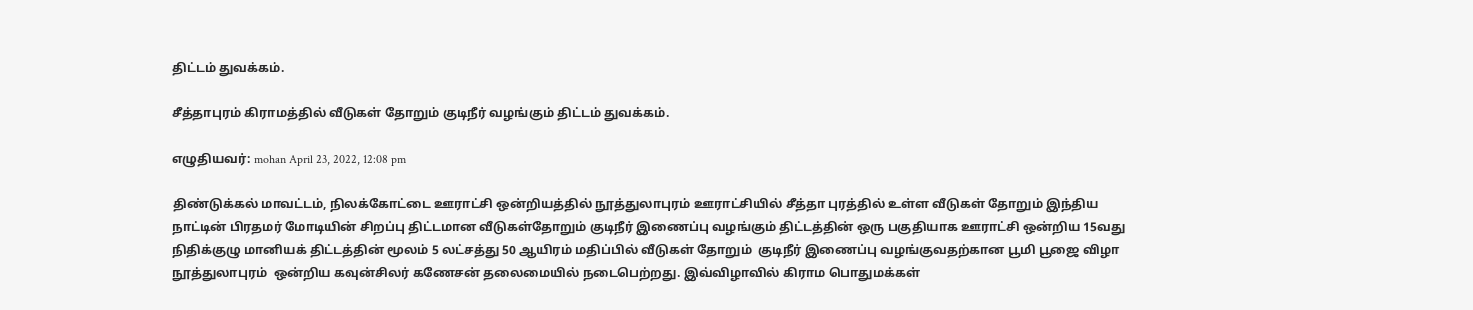திட்டம் துவக்கம்.

சீத்தாபுரம் கிராமத்தில் வீடுகள் தோறும் குடிநீர் வழங்கும் திட்டம் துவக்கம்.

எழுதியவர்: mohan April 23, 2022, 12:08 pm

திண்டுக்கல் மாவட்டம், நிலக்கோட்டை ஊராட்சி ஒன்றியத்தில் நூத்துலாபுரம் ஊராட்சியில் சீத்தா புரத்தில் உள்ள வீடுகள் தோறும் இந்திய நாட்டின் பிரதமர் மோடியின் சிறப்பு திட்டமான வீடுகள்தோறும் குடிநீர் இணைப்பு வழங்கும் திட்டத்தின் ஒரு பகுதியாக ஊராட்சி ஒன்றிய 15வது நிதிக்குழு மானியக் திட்டத்தின் மூலம் 5 லட்சத்து 50 ஆயிரம் மதிப்பில் வீடுகள் தோறும்  குடிநீர் இணைப்பு வழங்குவதற்கான பூமி பூஜை விழா நூத்துலாபுரம்  ஒன்றிய கவுன்சிலர் கணேசன் தலைமையில் நடைபெற்றது. இவ்விழாவில் கிராம பொதுமக்கள்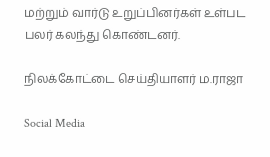மற்றும் வார்டு உறுப்பினர்கள் உள்பட பலர் கலந்து கொண்டனர்.

நிலக்கோட்டை செய்தியாளர் ம.ராஜா

Social Media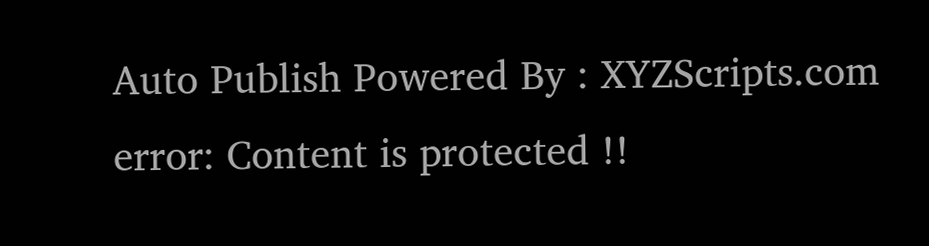Auto Publish Powered By : XYZScripts.com
error: Content is protected !!